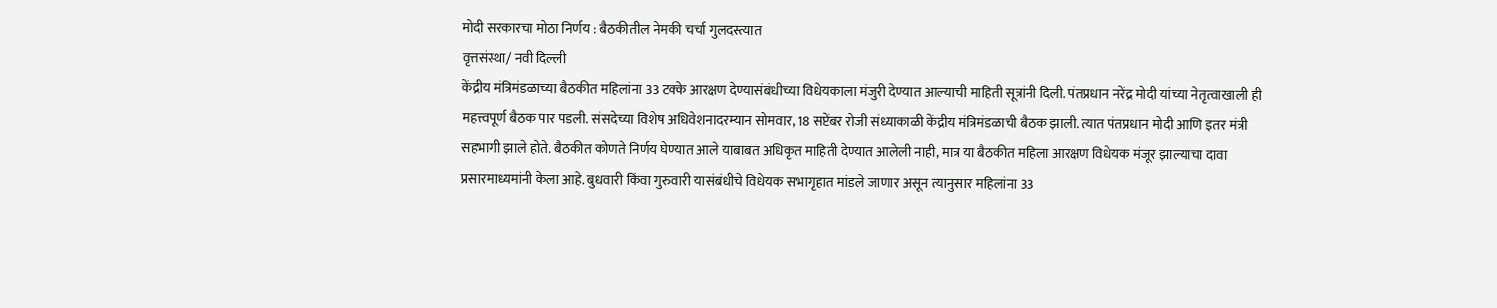मोदी सरकारचा मोठा निर्णय : बैठकीतील नेमकी चर्चा गुलदस्त्यात
वृत्तसंस्था/ नवी दिल्ली
केंद्रीय मंत्रिमंडळाच्या बैठकीत महिलांना 33 टक्के आरक्षण देण्यासंबंधीच्या विधेयकाला मंजुरी देण्यात आल्याची माहिती सूत्रांनी दिली. पंतप्रधान नरेंद्र मोदी यांच्या नेतृत्वाखाली ही महत्त्वपूर्ण बैठक पार पडली. संसदेच्या विशेष अधिवेशनादरम्यान सोमवार, 18 सप्टेंबर रोजी संध्याकाळी केंद्रीय मंत्रिमंडळाची बैठक झाली. त्यात पंतप्रधान मोदी आणि इतर मंत्री सहभागी झाले होते. बैठकीत कोणते निर्णय घेण्यात आले याबाबत अधिकृत माहिती देण्यात आलेली नाही, मात्र या बैठकीत महिला आरक्षण विधेयक मंजूर झाल्याचा दावा प्रसारमाध्यमांनी केला आहे. बुधवारी किंवा गुरुवारी यासंबंधीचे विधेयक सभागृहात मांडले जाणार असून त्यानुसार महिलांना 33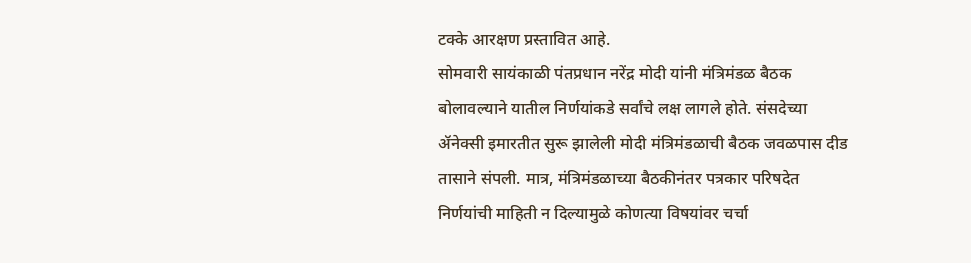टक्के आरक्षण प्रस्तावित आहे.
सोमवारी सायंकाळी पंतप्रधान नरेंद्र मोदी यांनी मंत्रिमंडळ बैठक बोलावल्याने यातील निर्णयांकडे सर्वांचे लक्ष लागले होते. संसदेच्या ॲनेक्सी इमारतीत सुरू झालेली मोदी मंत्रिमंडळाची बैठक जवळपास दीड तासाने संपली. मात्र, मंत्रिमंडळाच्या बैठकीनंतर पत्रकार परिषदेत निर्णयांची माहिती न दिल्यामुळे कोणत्या विषयांवर चर्चा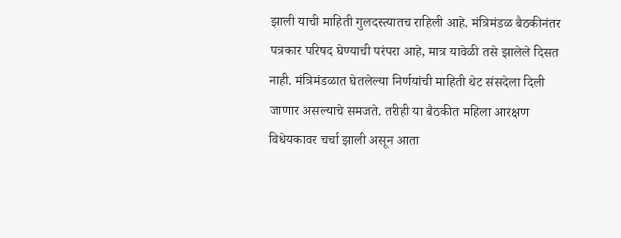झाली याची माहिती गुलदस्त्यातच राहिली आहे. मंत्रिमंडळ बैठकीनंतर पत्रकार परिषद घेण्याची परंपरा आहे, मात्र यावेळी तसे झालेले दिसत नाही. मंत्रिमंडळात घेतलेल्या निर्णयांची माहिती थेट संसदेला दिली जाणार असल्याचे समजते. तरीही या बैठकीत महिला आरक्षण विधेयकावर चर्चा झाली असून आता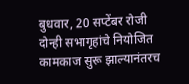बुधवार, 20 सप्टेंबर रोजी दोन्ही सभागृहांचे नियोजित कामकाज सुरू झाल्यानंतरच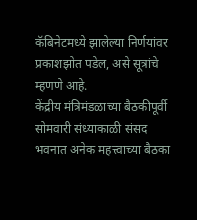कॅबिनेटमध्ये झालेल्या निर्णयांवर प्रकाशझोत पडेल, असे सूत्रांचे म्हणणे आहे.
केंद्रीय मंत्रिमंडळाच्या बैठकीपूर्वी सोमवारी संध्याकाळी संसद भवनात अनेक महत्त्वाच्या बैठका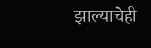झाल्याचेही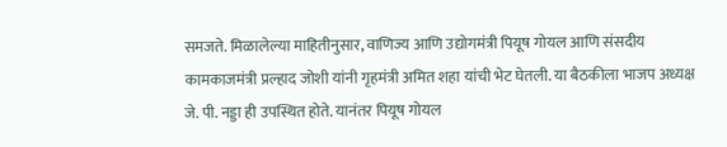समजते. मिळालेल्या माहितीनुसार, वाणिज्य आणि उद्योगमंत्री पियूष गोयल आणि संसदीय कामकाजमंत्री प्रल्हाद जोशी यांनी गृहमंत्री अमित शहा यांची भेट घेतली. या बैठकीला भाजप अध्यक्ष जे. पी. नड्डा ही उपस्थित होते. यानंतर पियूष गोयल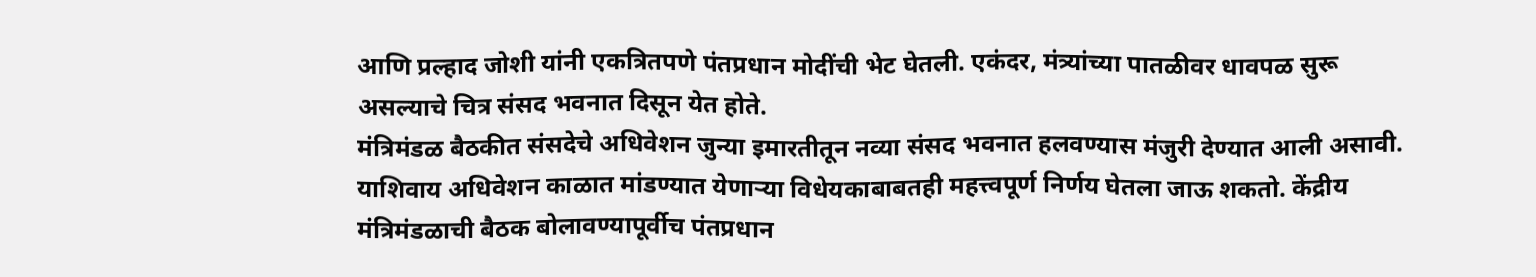आणि प्रल्हाद जोशी यांनी एकत्रितपणे पंतप्रधान मोदींची भेट घेतली. एकंदर, मंत्र्यांच्या पातळीवर धावपळ सुरू असल्याचे चित्र संसद भवनात दिसून येत होते.
मंत्रिमंडळ बैठकीत संसदेचे अधिवेशन जुन्या इमारतीतून नव्या संसद भवनात हलवण्यास मंजुरी देण्यात आली असावी. याशिवाय अधिवेशन काळात मांडण्यात येणाऱ्या विधेयकाबाबतही महत्त्वपूर्ण निर्णय घेतला जाऊ शकतो. केंद्रीय मंत्रिमंडळाची बैठक बोलावण्यापूर्वीच पंतप्रधान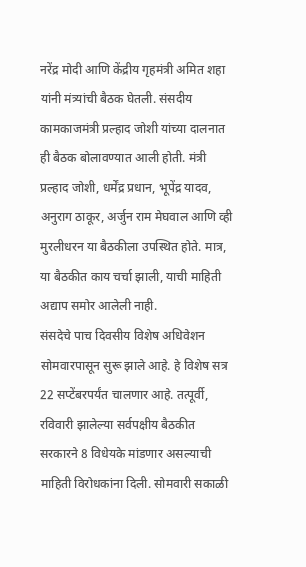नरेंद्र मोदी आणि केंद्रीय गृहमंत्री अमित शहा यांनी मंत्र्यांची बैठक घेतली. संसदीय कामकाजमंत्री प्रल्हाद जोशी यांच्या दालनात ही बैठक बोलावण्यात आली होती. मंत्री प्रल्हाद जोशी, धर्मेंद्र प्रधान, भूपेंद्र यादव, अनुराग ठाकूर, अर्जुन राम मेघवाल आणि व्ही मुरलीधरन या बैठकीला उपस्थित होते. मात्र, या बैठकीत काय चर्चा झाली, याची माहिती अद्याप समोर आलेली नाही.
संसदेचे पाच दिवसीय विशेष अधिवेशन सोमवारपासून सुरू झाले आहे. हे विशेष सत्र 22 सप्टेंबरपर्यंत चालणार आहे. तत्पूर्वी, रविवारी झालेल्या सर्वपक्षीय बैठकीत सरकारने 8 विधेयके मांडणार असल्याची माहिती विरोधकांना दिली. सोमवारी सकाळी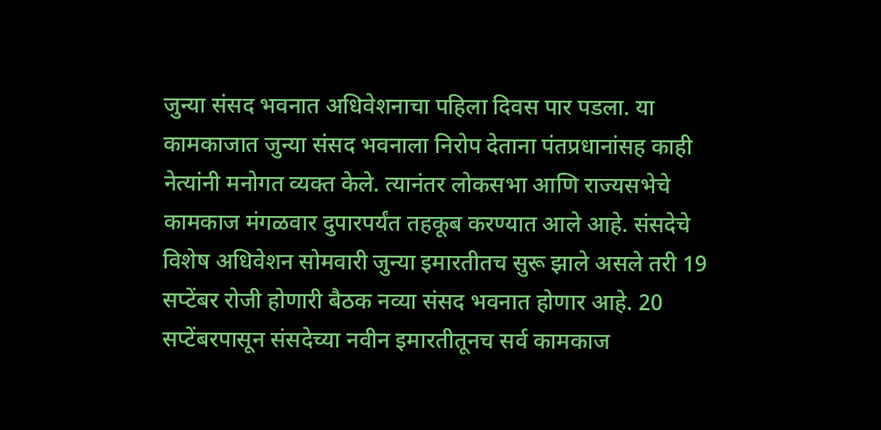जुन्या संसद भवनात अधिवेशनाचा पहिला दिवस पार पडला. या कामकाजात जुन्या संसद भवनाला निरोप देताना पंतप्रधानांसह काही नेत्यांनी मनोगत व्यक्त केले. त्यानंतर लोकसभा आणि राज्यसभेचे कामकाज मंगळवार दुपारपर्यंत तहकूब करण्यात आले आहे. संसदेचे विशेष अधिवेशन सोमवारी जुन्या इमारतीतच सुरू झाले असले तरी 19 सप्टेंबर रोजी होणारी बैठक नव्या संसद भवनात होणार आहे. 20 सप्टेंबरपासून संसदेच्या नवीन इमारतीतूनच सर्व कामकाज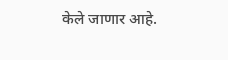केले जाणार आहे.